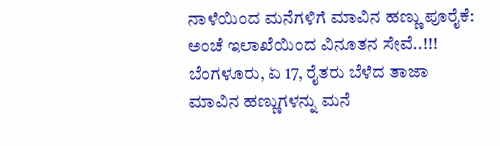ನಾಳೆಯಿಂದ ಮನೆಗಳಿಗೆ ಮಾವಿನ ಹಣ್ಣು ಪೂರೈಕೆ: ಅಂಚೆ ಇಲಾಖೆಯಿಂದ ವಿನೂತನ ಸೇವೆ..!!!
ಬೆಂಗಳೂರು, ಏ 17, ರೈತರು ಬೆಳೆದ ತಾಜಾ ಮಾವಿನ ಹಣ್ಣುಗಳನ್ನು ಮನೆ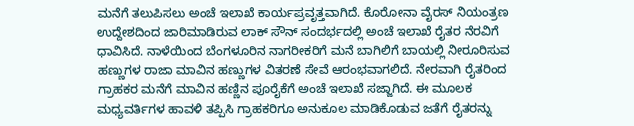ಮನೆಗೆ ತಲುಪಿಸಲು ಅಂಚೆ ಇಲಾಖೆ ಕಾರ್ಯಪ್ರವೃತ್ತವಾಗಿದೆ. ಕೊರೋನಾ ವೈರಸ್ ನಿಯಂತ್ರಣ ಉದ್ದೇಶದಿಂದ ಜಾರಿಮಾಡಿರುವ ಲಾಕ್ ಸೌನ್ ಸಂದರ್ಭದಲ್ಲಿ ಅಂಚೆ ಇಲಾಖೆ ರೈತರ ನೆರವಿಗೆ ಧಾವಿಸಿದೆ. ನಾಳೆಯಿಂದ ಬೆಂಗಳೂರಿನ ನಾಗರೀಕರಿಗೆ ಮನೆ ಬಾಗಿಲಿಗೆ ಬಾಯಲ್ಲಿ ನೀರೂರಿಸುವ ಹಣ್ಣುಗಳ ರಾಜಾ ಮಾವಿನ ಹಣ್ಣುಗಳ ವಿತರಣೆ ಸೇವೆ ಆರಂಭವಾಗಲಿದೆ. ನೇರವಾಗಿ ರೈತರಿಂದ ಗ್ರಾಹಕರ ಮನೆಗೆ ಮಾವಿನ ಹಣ್ಣಿನ ಪೂರೈಕೆಗೆ ಅಂಚೆ ಇಲಾಖೆ ಸಜ್ಜಾಗಿದೆ. ಈ ಮೂಲಕ ಮಧ್ಯವರ್ತಿಗಳ ಹಾವಳಿ ತಪ್ಪಿಸಿ ಗ್ರಾಹಕರಿಗೂ ಅನುಕೂಲ ಮಾಡಿಕೊಡುವ ಜತೆಗೆ ರೈತರನ್ನು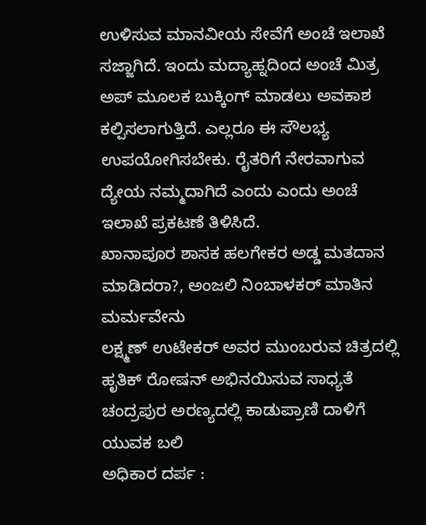ಉಳಿಸುವ ಮಾನವೀಯ ಸೇವೆಗೆ ಅಂಚೆ ಇಲಾಖೆ ಸಜ್ಜಾಗಿದೆ. ಇಂದು ಮದ್ಯಾಹ್ನದಿಂದ ಅಂಚೆ ಮಿತ್ರ ಅಪ್ ಮೂಲಕ ಬುಕ್ಕಿಂಗ್ ಮಾಡಲು ಅವಕಾಶ ಕಲ್ಪಿಸಲಾಗುತ್ತಿದೆ. ಎಲ್ಲರೂ ಈ ಸೌಲಭ್ಯ ಉಪಯೋಗಿಸಬೇಕು. ರೈತರಿಗೆ ನೇರವಾಗುವ ದ್ಯೇಯ ನಮ್ಮದಾಗಿದೆ ಎಂದು ಎಂದು ಅಂಚೆ ಇಲಾಖೆ ಪ್ರಕಟಣೆ ತಿಳಿಸಿದೆ.
ಖಾನಾಪೂರ ಶಾಸಕ ಹಲಗೇಕರ ಅಡ್ಡ ಮತದಾನ ಮಾಡಿದರಾ?, ಅಂಜಲಿ ನಿಂಬಾಳಕರ್ ಮಾತಿನ ಮರ್ಮವೇನು
ಲಕ್ಷ್ಮಣ್ ಉಟೇಕರ್ ಅವರ ಮುಂಬರುವ ಚಿತ್ರದಲ್ಲಿ ಹೃತಿಕ್ ರೋಷನ್ ಅಭಿನಯಿಸುವ ಸಾಧ್ಯತೆ
ಚಂದ್ರಪುರ ಅರಣ್ಯದಲ್ಲಿ ಕಾಡುಪ್ರಾಣಿ ದಾಳಿಗೆ ಯುವಕ ಬಲಿ
ಅಧಿಕಾರ ದರ್ಪ :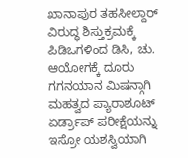ಖಾನಾಪುರ ತಹಸೀಲ್ದಾರ್ ವಿರುದ್ಧ ಶಿಸ್ತುಕ್ರಮಕ್ಕೆ ಪಿಡಿಒಗಳಿಂದ ಡಿಸಿ, ಚು. ಆಯೋಗಕ್ಕೆ ದೂರು
ಗಗನಯಾನ ಮಿಷನ್ಗಾಗಿ ಮಹತ್ವದ ಪ್ಯಾರಾಶೂಟ್ ಏರ್ಡ್ರಾಪ್ ಪರೀಕ್ಷೆಯನ್ನು ಇಸ್ರೋ ಯಶಸ್ವಿಯಾಗಿ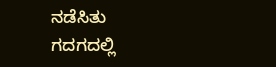ನಡೆಸಿತು
ಗದಗದಲ್ಲಿ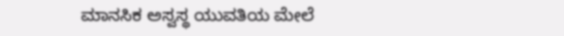ಮಾನಸಿಕ ಅಸ್ವಸ್ಥ ಯುವತಿಯ ಮೇಲೆ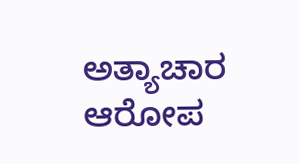ಅತ್ಯಾಚಾರ ಆರೋಪ